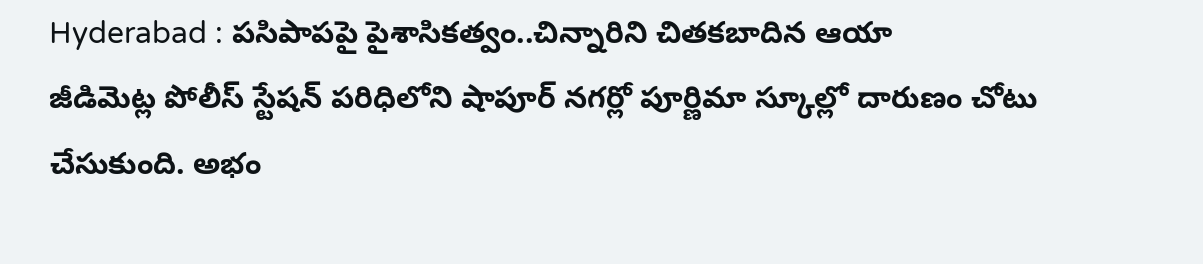Hyderabad : పసిపాపపై పైశాసికత్వం..చిన్నారిని చితకబాదిన ఆయా
జీడిమెట్ల పోలీస్ స్టేషన్ పరిధిలోని షాపూర్ నగర్లో పూర్ణిమా స్కూల్లో దారుణం చోటు చేసుకుంది. అభం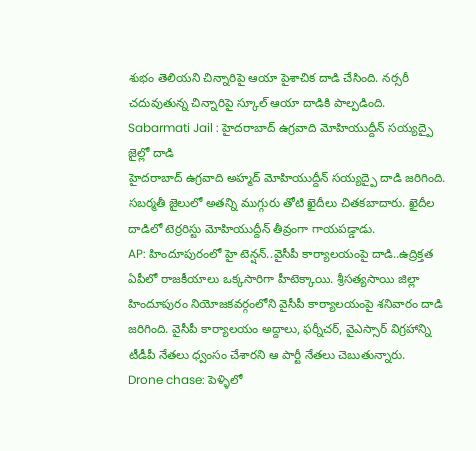శుభం తెలియని చిన్నారిపై ఆయా పైశాచిక దాడి చేసింది. నర్సరీ చదువుతున్న చిన్నారిపై స్కూల్ ఆయా దాడికి పాల్పడింది.
Sabarmati Jail : హైదరాబాద్ ఉగ్రవాది మోహియుద్దీన్ సయ్యద్పై జైల్లో దాడి
హైదరాబాద్ ఉగ్రవాది అహ్మద్ మోహియుద్దీన్ సయ్యద్పై దాడి జరిగింది. సబర్మతీ జైలులో అతన్ని ముగ్గురు తోటి ఖైదీలు చితకబాదారు. ఖైదీల దాడిలో టెర్రరిస్టు మోహియుద్దీన్ తీవ్రంగా గాయపడ్డాడు.
AP: హిందూపురంలో హై టెన్షన్..వైసీపీ కార్యాలయంపై దాడి..ఉద్రిక్తత
ఏపీలో రాజకీయాలు ఒక్కసారిగా హీటెక్కాయి. శ్రీసత్యసాయి జిల్లా హిందూపురం నియోజకవర్గంలోని వైసీపీ కార్యాలయంపై శనివారం దాడి జరిగింది. వైసీపీ కార్యాలయం అద్దాలు, ఫర్నీచర్, వైఎస్సార్ విగ్రహాన్ని టీడీపీ నేతలు ధ్వంసం చేశారని ఆ పార్టీ నేతలు చెబుతున్నారు.
Drone chase: పెళ్ళిలో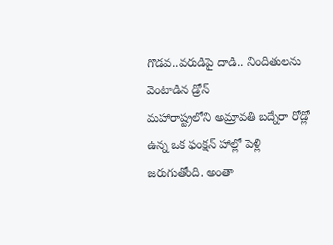గొడవ..వరుడిపై దాడి.. నిందితులను వెంటాడిన డ్రోన్
మహారాష్ట్రలోని అమ్రావతి బద్నేరా రోడ్లో ఉన్న ఒక ఫంక్షన్ హాల్లో పెళ్లి జరుగుతోంది. అంతా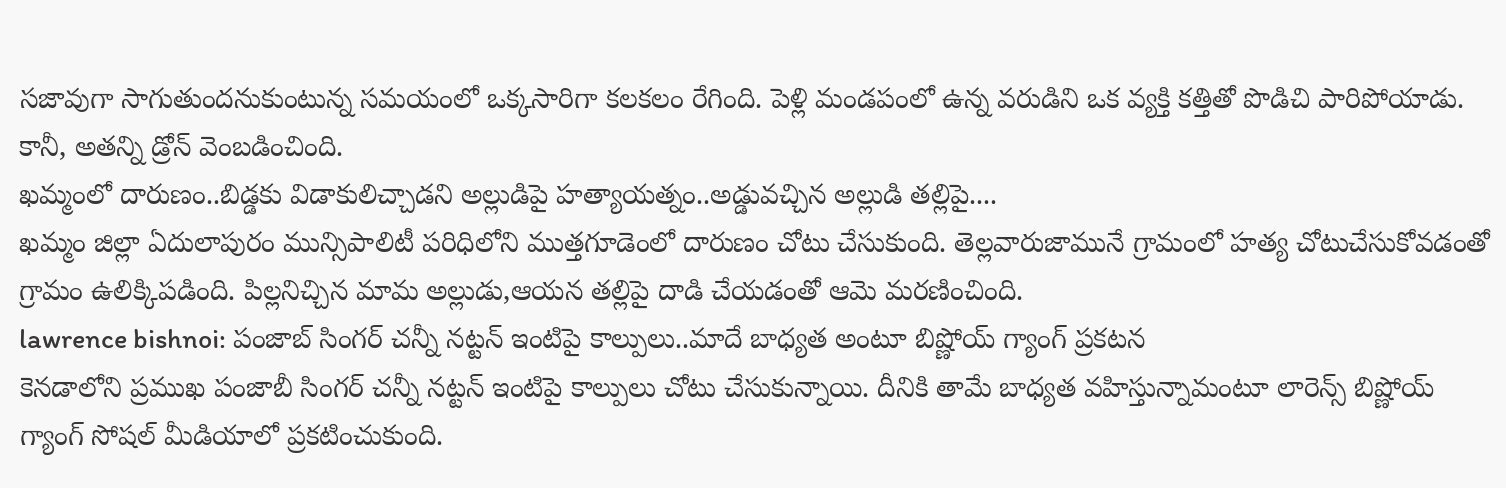సజావుగా సాగుతుందనుకుంటున్న సమయంలో ఒక్కసారిగా కలకలం రేగింది. పెళ్లి మండపంలో ఉన్న వరుడిని ఒక వ్యక్తి కత్తితో పొడిచి పారిపోయాడు. కానీ, అతన్ని డ్రోన్ వెంబడించింది.
ఖమ్మంలో దారుణం..బిడ్డకు విడాకులిచ్చాడని అల్లుడిపై హత్యాయత్నం..అడ్డువచ్చిన అల్లుడి తల్లిపై....
ఖమ్మం జిల్లా ఏదులాపురం మున్సిపాలిటీ పరిధిలోని ముత్తగూడెంలో దారుణం చోటు చేసుకుంది. తెల్లవారుజామునే గ్రామంలో హత్య చోటుచేసుకోవడంతో గ్రామం ఉలిక్కిపడింది. పిల్లనిచ్చిన మామ అల్లుడు,ఆయన తల్లిపై దాడి చేయడంతో ఆమె మరణించింది.
lawrence bishnoi: పంజాబ్ సింగర్ చన్నీ నట్టన్ ఇంటిపై కాల్పులు..మాదే బాధ్యత అంటూ బిష్ణోయ్ గ్యాంగ్ ప్రకటన
కెనడాలోని ప్రముఖ పంజాబీ సింగర్ చన్నీ నట్టన్ ఇంటిపై కాల్పులు చోటు చేసుకున్నాయి. దీనికి తామే బాధ్యత వహిస్తున్నామంటూ లారెన్స్ బిష్ణోయ్ గ్యాంగ్ సోషల్ మీడియాలో ప్రకటించుకుంది.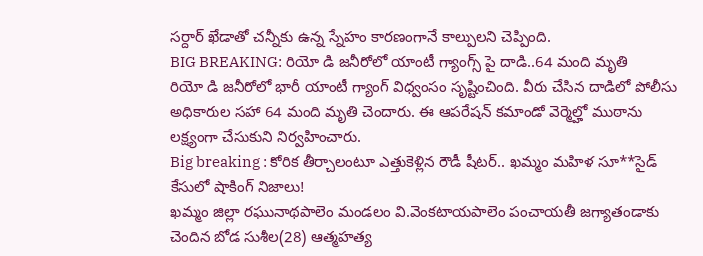సర్దార్ ఖేడాతో చన్నీకు ఉన్న స్నేహం కారణంగానే కాల్పులని చెప్పింది.
BIG BREAKING: రియో డి జనీరోలో యాంటీ గ్యాంగ్స్ పై దాడి..64 మంది మృతి
రియో డి జనీరోలో భారీ యాంటీ గ్యాంగ్ విధ్వంసం సృష్టించింది. వీరు చేసిన దాడిలో పోలీసు అధికారుల సహా 64 మంది మృతి చెందారు. ఈ ఆపరేషన్ కమాండో వెర్మెల్హో ముఠాను లక్ష్యంగా చేసుకుని నిర్వహించారు.
Big breaking : కోరిక తీర్చాలంటూ ఎత్తుకెళ్లిన రౌడీ షీటర్.. ఖమ్మం మహిళ సూ**సైడ్ కేసులో షాకింగ్ నిజాలు!
ఖమ్మం జిల్లా రఘునాథపాలెం మండలం వి.వెంకటాయపాలెం పంచాయతీ జగ్యాతండాకు చెందిన బోడ సుశీల(28) ఆత్మహత్య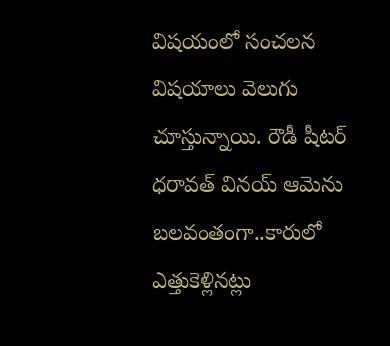విషయంలో సంచలన విషయాలు వెలుగు చూస్తున్నాయి. రౌడీ షీటర్ ధరావత్ వినయ్ ఆమెను బలవంతంగా..కారులో ఎత్తుకెళ్లినట్లు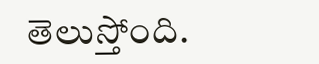తెలుస్తోంది.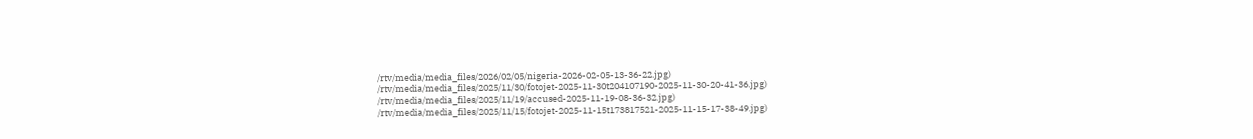/rtv/media/media_files/2026/02/05/nigeria-2026-02-05-13-36-22.jpg)
/rtv/media/media_files/2025/11/30/fotojet-2025-11-30t204107190-2025-11-30-20-41-36.jpg)
/rtv/media/media_files/2025/11/19/accused-2025-11-19-08-36-32.jpg)
/rtv/media/media_files/2025/11/15/fotojet-2025-11-15t173817521-2025-11-15-17-38-49.jpg)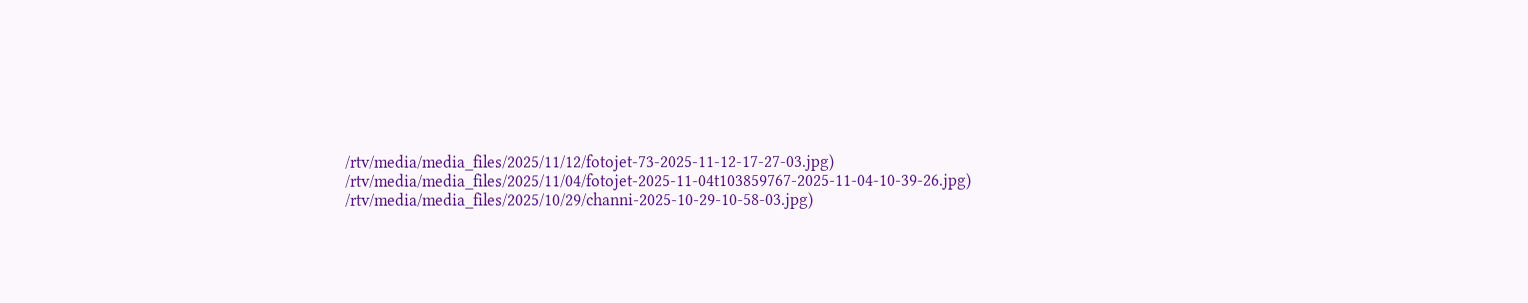/rtv/media/media_files/2025/11/12/fotojet-73-2025-11-12-17-27-03.jpg)
/rtv/media/media_files/2025/11/04/fotojet-2025-11-04t103859767-2025-11-04-10-39-26.jpg)
/rtv/media/media_files/2025/10/29/channi-2025-10-29-10-58-03.jpg)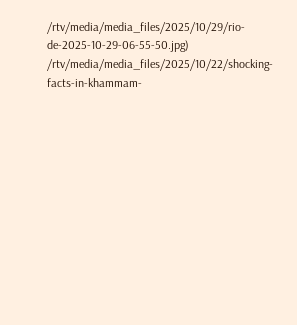/rtv/media/media_files/2025/10/29/rio-de-2025-10-29-06-55-50.jpg)
/rtv/media/media_files/2025/10/22/shocking-facts-in-khammam-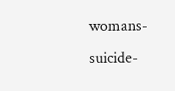womans-suicide-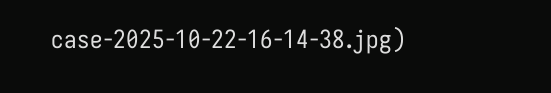case-2025-10-22-16-14-38.jpg)